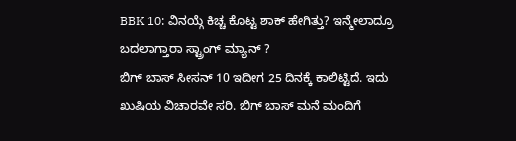BBK 10: ವಿನಯ್ಗೆ ಕಿಚ್ಚ ಕೊಟ್ಟ ಶಾಕ್ ಹೇಗಿತ್ತು? ಇನ್ಮೇಲಾದ್ರೂ ಬದಲಾಗ್ತಾರಾ ಸ್ಟ್ರಾಂಗ್ ಮ್ಯಾನ್ ?
ಬಿಗ್ ಬಾಸ್ ಸೀಸನ್ 10 ಇದೀಗ 25 ದಿನಕ್ಕೆ ಕಾಲಿಟ್ಟಿದೆ. ಇದು ಖುಷಿಯ ವಿಚಾರವೇ ಸರಿ. ಬಿಗ್ ಬಾಸ್ ಮನೆ ಮಂದಿಗೆ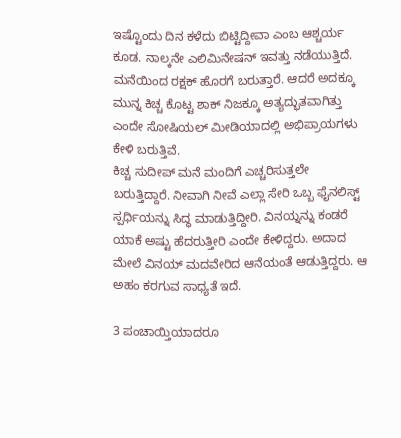ಇಷ್ಟೊಂದು ದಿನ ಕಳೆದು ಬಿಟ್ಟಿದ್ದೀವಾ ಎಂಬ ಆಶ್ಚರ್ಯ ಕೂಡ. ನಾಲ್ಕನೇ ಎಲಿಮಿನೇಷನ್ ಇವತ್ತು ನಡೆಯುತ್ತಿದೆ. ಮನೆಯಿಂದ ರಕ್ಷಕ್ ಹೊರಗೆ ಬರುತ್ತಾರೆ. ಆದರೆ ಅದಕ್ಕೂ ಮುನ್ನ ಕಿಚ್ಚ ಕೊಟ್ಟ ಶಾಕ್ ನಿಜಕ್ಕೂ ಅತ್ಯದ್ಭುತವಾಗಿತ್ತು ಎಂದೇ ಸೋಷಿಯಲ್ ಮೀಡಿಯಾದಲ್ಲಿ ಅಭಿಪ್ರಾಯಗಳು ಕೇಳಿ ಬರುತ್ತಿವೆ.
ಕಿಚ್ಚ ಸುದೀಪ್ ಮನೆ ಮಂದಿಗೆ ಎಚ್ಚರಿಸುತ್ತಲೇ ಬರುತ್ತಿದ್ದಾರೆ. ನೀವಾಗಿ ನೀವೆ ಎಲ್ಲಾ ಸೇರಿ ಒಬ್ಬ ಫೈನಲಿಸ್ಟ್ ಸ್ಪರ್ಧಿಯನ್ನು ಸಿದ್ಧ ಮಾಡುತ್ತಿದ್ದೀರಿ. ವಿನಯ್ನನ್ನು ಕಂಡರೆ ಯಾಕೆ ಅಷ್ಟು ಹೆದರುತ್ತೀರಿ ಎಂದೇ ಕೇಳಿದ್ದರು. ಅದಾದ ಮೇಲೆ ವಿನಯ್ ಮದವೇರಿದ ಆನೆಯಂತೆ ಆಡುತ್ತಿದ್ದರು. ಆ ಅಹಂ ಕರಗುವ ಸಾಧ್ಯತೆ ಇದೆ.

3 ಪಂಚಾಯ್ತಿಯಾದರೂ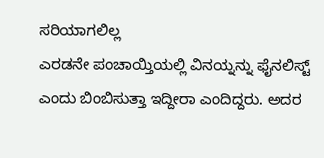ಸರಿಯಾಗಲಿಲ್ಲ
ಎರಡನೇ ಪಂಚಾಯ್ತಿಯಲ್ಲಿ ವಿನಯ್ನನ್ನು ಫೈನಲಿಸ್ಟ್ ಎಂದು ಬಿಂಬಿಸುತ್ತಾ ಇದ್ದೀರಾ ಎಂದಿದ್ದರು. ಅದರ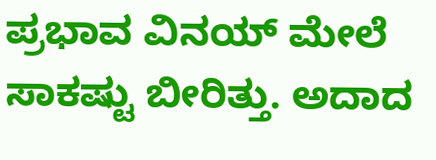ಪ್ರಭಾವ ವಿನಯ್ ಮೇಲೆ ಸಾಕಷ್ಟು ಬೀರಿತ್ತು. ಅದಾದ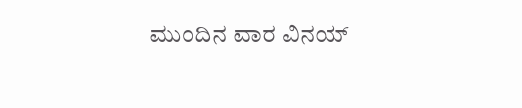ಮುಂದಿನ ವಾರ ವಿನಯ್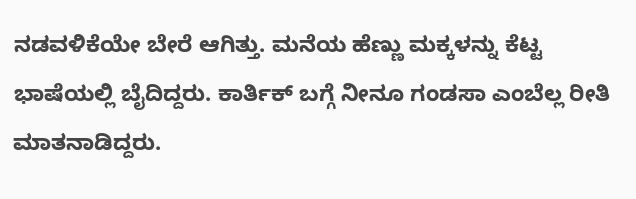ನಡವಳಿಕೆಯೇ ಬೇರೆ ಆಗಿತ್ತು. ಮನೆಯ ಹೆಣ್ಣು ಮಕ್ಕಳನ್ನು ಕೆಟ್ಟ ಭಾಷೆಯಲ್ಲಿ ಬೈದಿದ್ದರು. ಕಾರ್ತಿಕ್ ಬಗ್ಗೆ ನೀನೂ ಗಂಡಸಾ ಎಂಬೆಲ್ಲ ರೀತಿ ಮಾತನಾಡಿದ್ದರು.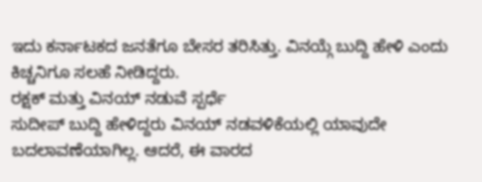ಇದು ಕರ್ನಾಟಕದ ಜನತೆಗೂ ಬೇಸರ ತರಿಸಿತ್ತು. ವಿನಯ್ಗೆ ಬುದ್ದಿ ಹೇಳಿ ಎಂದು ಕಿಚ್ಚನಿಗೂ ಸಲಹೆ ನೀಡಿದ್ದರು.
ರಕ್ಷಕ್ ಮತ್ತು ವಿನಯ್ ನಡುವೆ ಸ್ಪರ್ಧೆ
ಸುದೀಪ್ ಬುದ್ದಿ ಹೇಳಿದ್ದರು ವಿನಯ್ ನಡವಳಿಕೆಯಲ್ಲಿ ಯಾವುದೇ ಬದಲಾವಣೆಯಾಗಿಲ್ಲ. ಆದರೆ, ಈ ವಾರದ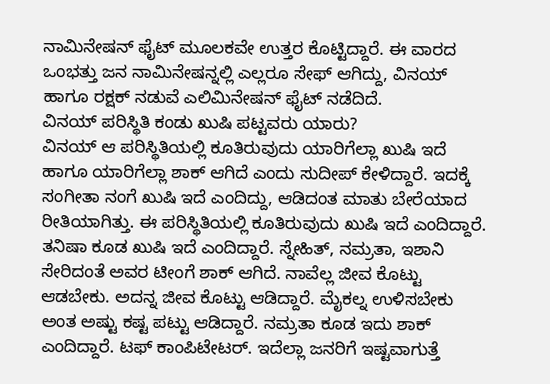ನಾಮಿನೇಷನ್ ಫೈಟ್ ಮೂಲಕವೇ ಉತ್ತರ ಕೊಟ್ಟಿದ್ದಾರೆ. ಈ ವಾರದ ಒಂಭತ್ತು ಜನ ನಾಮಿನೇಷನ್ನಲ್ಲಿ ಎಲ್ಲರೂ ಸೇಫ್ ಆಗಿದ್ದು, ವಿನಯ್ ಹಾಗೂ ರಕ್ಷಕ್ ನಡುವೆ ಎಲಿಮಿನೇಷನ್ ಫೈಟ್ ನಡೆದಿದೆ.
ವಿನಯ್ ಪರಿಸ್ಥಿತಿ ಕಂಡು ಖುಷಿ ಪಟ್ಟವರು ಯಾರು?
ವಿನಯ್ ಆ ಪರಿಸ್ಥಿತಿಯಲ್ಲಿ ಕೂತಿರುವುದು ಯಾರಿಗೆಲ್ಲಾ ಖುಷಿ ಇದೆ ಹಾಗೂ ಯಾರಿಗೆಲ್ಲಾ ಶಾಕ್ ಆಗಿದೆ ಎಂದು ಸುದೀಪ್ ಕೇಳಿದ್ದಾರೆ. ಇದಕ್ಕೆ ಸಂಗೀತಾ ನಂಗೆ ಖುಷಿ ಇದೆ ಎಂದಿದ್ದು, ಆಡಿದಂತ ಮಾತು ಬೇರೆಯಾದ ರೀತಿಯಾಗಿತ್ತು. ಈ ಪರಿಸ್ಥಿತಿಯಲ್ಲಿ ಕೂತಿರುವುದು ಖುಷಿ ಇದೆ ಎಂದಿದ್ದಾರೆ. ತನಿಷಾ ಕೂಡ ಖುಷಿ ಇದೆ ಎಂದಿದ್ದಾರೆ. ಸ್ನೇಹಿತ್, ನಮ್ರತಾ, ಇಶಾನಿ ಸೇರಿದಂತೆ ಅವರ ಟೀಂಗೆ ಶಾಕ್ ಆಗಿದೆ. ನಾವೆಲ್ಲ ಜೀವ ಕೊಟ್ಟು ಆಡಬೇಕು. ಅದನ್ನ ಜೀವ ಕೊಟ್ಟು ಆಡಿದ್ದಾರೆ. ಮೈಕಲ್ನ ಉಳಿಸಬೇಕು ಅಂತ ಅಷ್ಟು ಕಷ್ಟ ಪಟ್ಟು ಆಡಿದ್ದಾರೆ. ನಮ್ರತಾ ಕೂಡ ಇದು ಶಾಕ್ ಎಂದಿದ್ದಾರೆ. ಟಫ್ ಕಾಂಪಿಟೇಟರ್. ಇದೆಲ್ಲಾ ಜನರಿಗೆ ಇಷ್ಟವಾಗುತ್ತೆ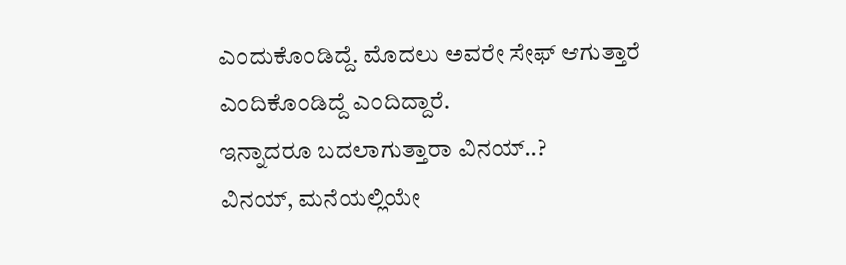ಎಂದುಕೊಂಡಿದ್ದೆ. ಮೊದಲು ಅವರೇ ಸೇಫ್ ಆಗುತ್ತಾರೆ ಎಂದಿಕೊಂಡಿದ್ದೆ ಎಂದಿದ್ದಾರೆ.
ಇನ್ನಾದರೂ ಬದಲಾಗುತ್ತಾರಾ ವಿನಯ್..?
ವಿನಯ್, ಮನೆಯಲ್ಲಿಯೇ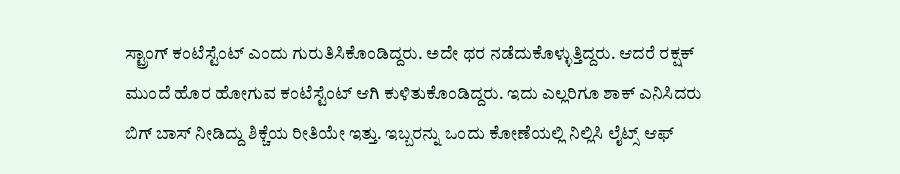ಸ್ಟ್ರಾಂಗ್ ಕಂಟೆಸ್ಟೆಂಟ್ ಎಂದು ಗುರುತಿಸಿಕೊಂಡಿದ್ದರು. ಅದೇ ಥರ ನಡೆದುಕೊಳ್ಳುತ್ತಿದ್ದರು. ಆದರೆ ರಕ್ಷಕ್ ಮುಂದೆ ಹೊರ ಹೋಗುವ ಕಂಟೆಸ್ಟೆಂಟ್ ಆಗಿ ಕುಳಿತುಕೊಂಡಿದ್ದರು. ಇದು ಎಲ್ಲರಿಗೂ ಶಾಕ್ ಎನಿಸಿದರು ಬಿಗ್ ಬಾಸ್ ನೀಡಿದ್ದು ಶಿಕ್ಚೆಯ ರೀತಿಯೇ ಇತ್ತು. ಇಬ್ಬರನ್ನು ಒಂದು ಕೋಣೆಯಲ್ಲಿ ನಿಲ್ಲಿಸಿ ಲೈಟ್ಸ್ ಆಫ್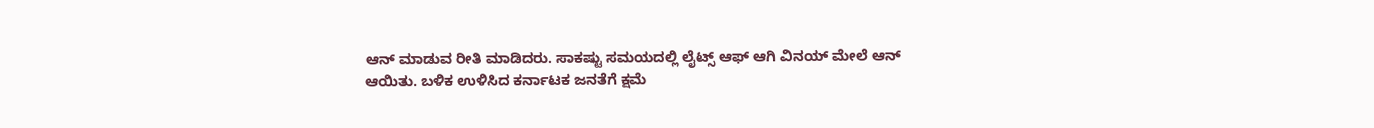ಆನ್ ಮಾಡುವ ರೀತಿ ಮಾಡಿದರು. ಸಾಕಷ್ಟು ಸಮಯದಲ್ಲಿ ಲೈಟ್ಸ್ ಆಫ್ ಆಗಿ ವಿನಯ್ ಮೇಲೆ ಆನ್ ಆಯಿತು. ಬಳಿಕ ಉಳಿಸಿದ ಕರ್ನಾಟಕ ಜನತೆಗೆ ಕ್ಷಮೆ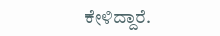ಕೇಳಿದ್ದಾರೆ.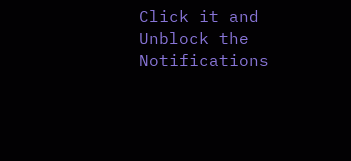Click it and Unblock the Notifications